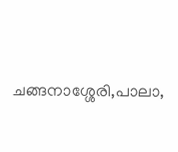ചങ്ങനാശ്ശേരി,പാലാ,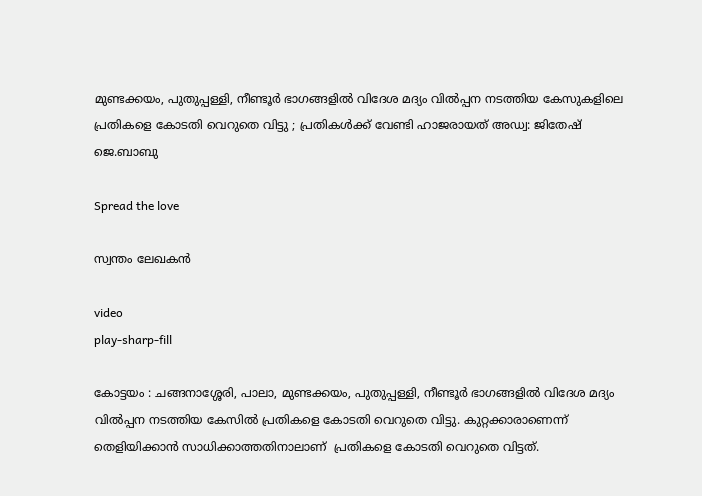മുണ്ടക്കയം, പുതുപ്പള്ളി, നീണ്ടൂർ ഭാഗങ്ങളിൽ വിദേശ മദ്യം വിൽപ്പന നടത്തിയ കേസുകളിലെ പ്രതികളെ കോടതി വെറുതെ വിട്ടു ; പ്രതികൾക്ക് വേണ്ടി ഹാജരായത് അഡ്വ: ജിതേഷ് ജെ.ബാബു

Spread the love

സ്വന്തം ലേഖകൻ

video
play-sharp-fill

കോട്ടയം : ചങ്ങനാശ്ശേരി, പാലാ, മുണ്ടക്കയം, പുതുപ്പള്ളി, നീണ്ടൂർ ഭാഗങ്ങളിൽ വിദേശ മദ്യം വിൽപ്പന നടത്തിയ കേസിൽ പ്രതികളെ കോടതി വെറുതെ വിട്ടു. കുറ്റക്കാരാണെന്ന്   തെളിയിക്കാൻ സാധിക്കാത്തതിനാലാണ്  പ്രതികളെ കോടതി വെറുതെ വിട്ടത്.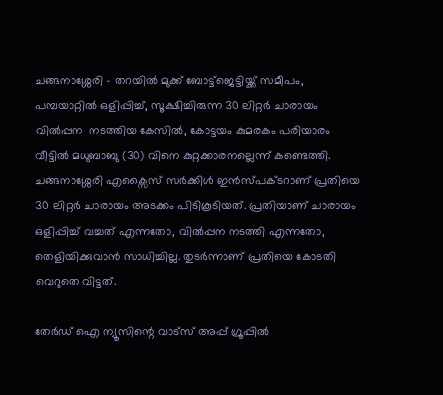ചങ്ങനാശ്ശേരി – തറയിൽ മുക്ക് ബോട്ട്ജെട്ടിയ്ക്ക് സമീപം, പമ്പയാറ്റിൽ ഒളിപ്പിച്ച്, സൂക്ഷിച്ചിരുന്ന 30 ലിറ്റർ ചാരായം വിൽപ്പന  നടത്തിയ കേസിൽ, കോട്ടയം കുമരകം പരിയാരം വീട്ടിൽ മധുബാബു (30) വിനെ കുറ്റക്കാരനല്ലെന്ന് കണ്ടെത്തി. ചങ്ങനാശ്ശേരി എക്സൈസ് സർക്കിൾ ഇൻസ്പക്ടറാണ് പ്രതിയെ 30 ലിറ്റർ ചാരായം അടക്കം പിടികൂടിയത്. പ്രതിയാണ് ചാരായം ഒളിപ്പിച്ച് വച്ചത് എന്നതോ, വിൽപ്പന നടത്തി എന്നതോ, തെളിയിക്കുവാൻ സാധിച്ചില്ല. തുടർന്നാണ് പ്രതിയെ കോടതി വെറുതെ വിട്ടത്.

തേർഡ് ഐ ന്യൂസിന്റെ വാട്സ് അപ്പ് ഗ്രൂപ്പിൽ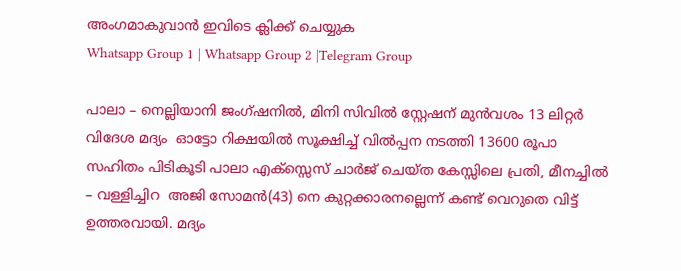അംഗമാകുവാൻ ഇവിടെ ക്ലിക്ക് ചെയ്യുക
Whatsapp Group 1 | Whatsapp Group 2 |Telegram Group

പാലാ – നെല്ലിയാനി ജംഗ്ഷനിൽ, മിനി സിവിൽ സ്റ്റേഷന് മുൻവശം 13 ലിറ്റർ വിദേശ മദ്യം  ഓട്ടോ റിക്ഷയിൽ സൂക്ഷിച്ച് വിൽപ്പന നടത്തി 13600 രൂപാ സഹിതം പിടികൂടി പാലാ എക്സ്സെസ് ചാർജ് ചെയ്ത കേസ്സിലെ പ്രതി, മീനച്ചിൽ – വള്ളിച്ചിറ  അജി സോമൻ(43) നെ കുറ്റക്കാരനല്ലെന്ന് കണ്ട് വെറുതെ വിട്ട് ഉത്തരവായി. മദ്യം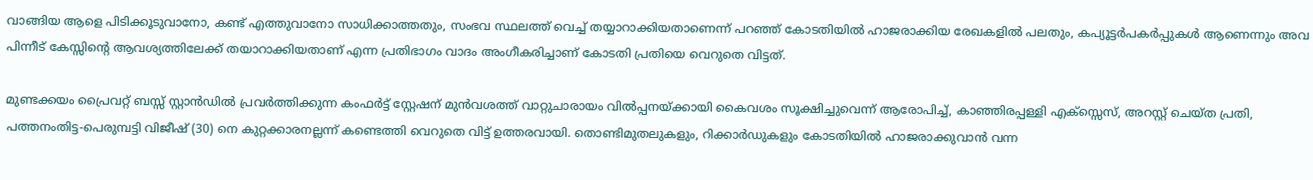വാങ്ങിയ ആളെ പിടിക്കൂടുവാനോ, കണ്ട് എത്തുവാനോ സാധിക്കാത്തതും, സംഭവ സ്ഥലത്ത് വെച്ച് തയ്യാറാക്കിയതാണെന്ന് പറഞ്ഞ് കോടതിയിൽ ഹാജരാക്കിയ രേഖകളിൽ പലതും, കപ്യൂട്ടർപകർപ്പുകൾ ആണെന്നും അവ പിന്നീട് കേസ്സിന്റെ ആവശ്യത്തിലേക്ക് തയാറാക്കിയതാണ് എന്ന പ്രതിഭാഗം വാദം അംഗീകരിച്ചാണ് കോടതി പ്രതിയെ വെറുതെ വിട്ടത്.

മുണ്ടക്കയം പ്രൈവറ്റ് ബസ്സ് സ്റ്റാൻഡിൽ പ്രവർത്തിക്കുന്ന കംഫർട്ട് സ്റ്റേഷന് മുൻവശത്ത് വാറ്റുചാരായം വിൽപ്പനയ്ക്കായി കൈവശം സൂക്ഷിച്ചുവെന്ന് ആരോപിച്ച്, കാഞ്ഞിരപ്പള്ളി എക്സ്സെസ്, അറസ്റ്റ് ചെയ്ത പ്രതി, പത്തനംതിട്ട-പെരുമ്പട്ടി വിജീഷ് (30) നെ കുറ്റക്കാരനല്ലന്ന് കണ്ടെത്തി വെറുതെ വിട്ട് ഉത്തരവായി. തൊണ്ടിമുതലുകളും, റിക്കാർഡുകളും കോടതിയിൽ ഹാജരാക്കുവാൻ വന്ന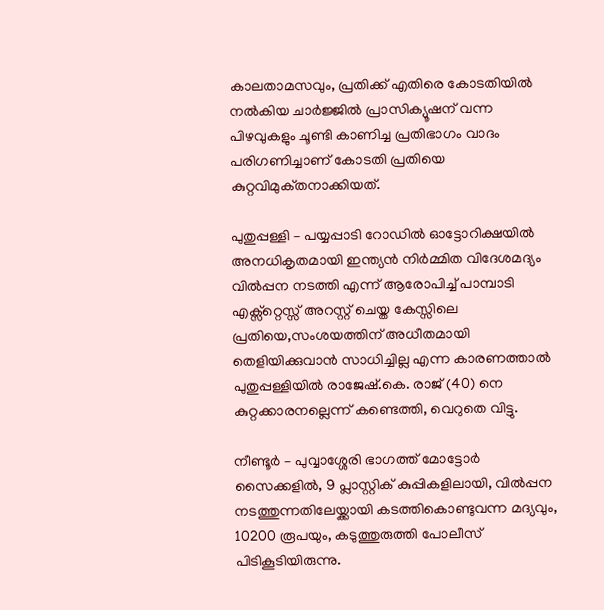കാലതാമസവും, പ്രതിക്ക് എതിരെ കോടതിയിൽ നൽകിയ ചാർജ്ജിൽ പ്രാസിക്യൂഷന് വന്ന പിഴവുകളും ചൂണ്ടി കാണിച്ച പ്രതിഭാഗം വാദം പരിഗണിച്ചാണ് കോടതി പ്രതിയെ കുറ്റവിമുക്‌തനാക്കിയത്.

പുതുപ്പള്ളി – പയ്യപ്പാടി റോഡിൽ ഓട്ടോറിക്ഷയിൽ അനധികൃതമായി ഇന്ത്യൻ നിർമ്മിത വിദേശമദ്യം വിൽപ്പന നടത്തി എന്ന് ആരോപിച്ച് പാമ്പാടി എക്സ്റ്റെസ്സ് അറസ്റ്റ് ചെയ്ത കേസ്സിലെ പ്രതിയെ,സംശയത്തിന് അധീതമായി തെളിയിക്കുവാൻ സാധിച്ചില്ല എന്ന കാരണത്താൽ പുതുപ്പള്ളിയിൽ രാജേഷ്.കെ. രാജ് (40) നെ കുറ്റക്കാരനല്ലെന്ന് കണ്ടെത്തി, വെറുതെ വിട്ടു.

നീണ്ടൂർ – പുവ്വാശ്ശേരി ഭാഗത്ത് മോട്ടോർ സൈക്കളിൽ, 9 പ്ലാസ്റ്റിക് കുപ്പികളിലായി, വിൽപ്പന നടത്തുന്നതിലേയ്ക്കായി കടത്തികൊണ്ടുവന്ന മദ്യവും, 10200 രൂപയും, കടുത്തുരുത്തി പോലീസ് പിടികൂടിയിരുന്നു.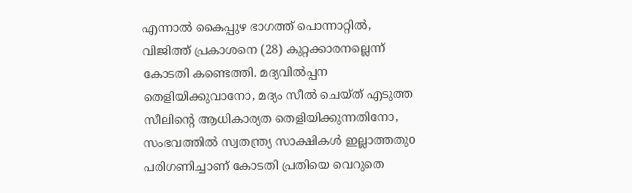എന്നാൽ കൈപ്പുഴ ഭാഗത്ത് പൊന്നാറ്റിൽ, വിജിത്ത് പ്രകാശനെ (28) കുറ്റക്കാരനല്ലെന്ന് കോടതി കണ്ടെത്തി. മദ്യവിൽപ്പന തെളിയിക്കുവാനോ, മദ്യം സീൽ ചെയ്ത് എടുത്ത സീലിന്റെ ആധികാര്യത തെളിയിക്കുന്നതിനോ, സംഭവത്തിൽ സ്വതന്ത്ര്യ സാക്ഷികൾ ഇല്ലാത്തതുo പരിഗണിച്ചാണ് കോടതി പ്രതിയെ വെറുതെ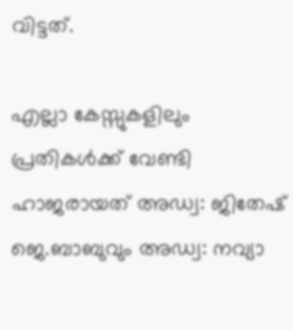വിട്ടത്.

എല്ലാ കേസ്സുകളിലും പ്രതികൾക്ക് വേണ്ടി ഹാജരായത് അഡ്വ: ജിതേഷ് ജെ.ബാബുവും അഡ്വ: നവ്യാ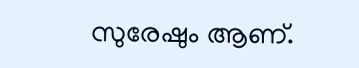സുരേഷും ആണ്.